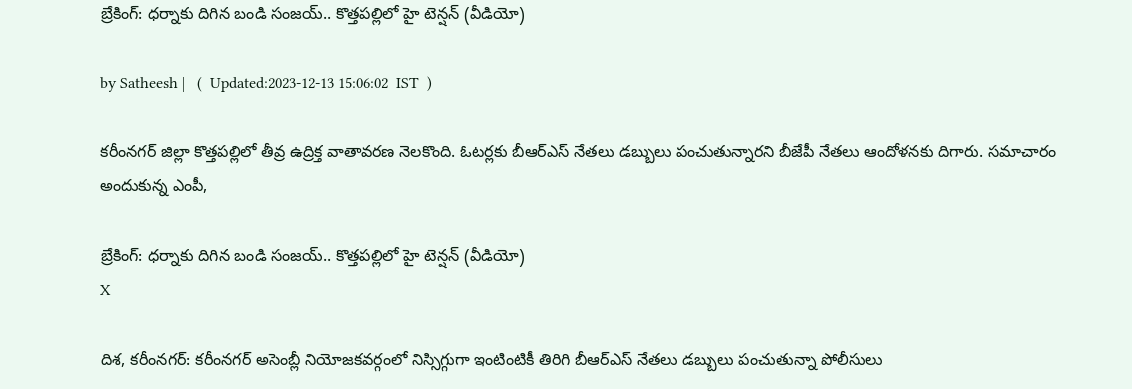బ్రేకింగ్: ధర్నాకు దిగిన బండి సంజయ్.. కొత్తపల్లిలో హై టెన్షన్ (వీడియో)

by Satheesh |   (  Updated:2023-12-13 15:06:02  IST  )

కరీంనగర్ జిల్లా కొత్తపల్లిలో తీవ్ర ఉద్రిక్త వాతావరణ నెలకొంది. ఓటర్లకు బీఆర్ఎస్ నేతలు డబ్బులు పంచుతున్నారని బీజేపీ నేతలు ఆందోళనకు దిగారు. సమాచారం అందుకున్న ఎంపీ,

బ్రేకింగ్: ధర్నాకు దిగిన బండి సంజయ్.. కొత్తపల్లిలో హై టెన్షన్ (వీడియో)
X

దిశ, కరీంనగర్: కరీంనగర్ అసెంబ్లీ నియోజకవర్గంలో నిస్సిగ్గుగా ఇంటింటికీ తిరిగి బీఆర్ఎస్ నేతలు డబ్బులు పంచుతున్నా పోలీసులు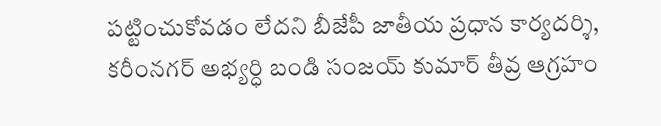పట్టించుకోవడం లేదని బీజేపీ జాతీయ ప్రధాన కార్యదర్శి, కరీంనగర్ అభ్యర్ధి బండి సంజయ్ కుమార్ తీవ్ర ఆగ్రహం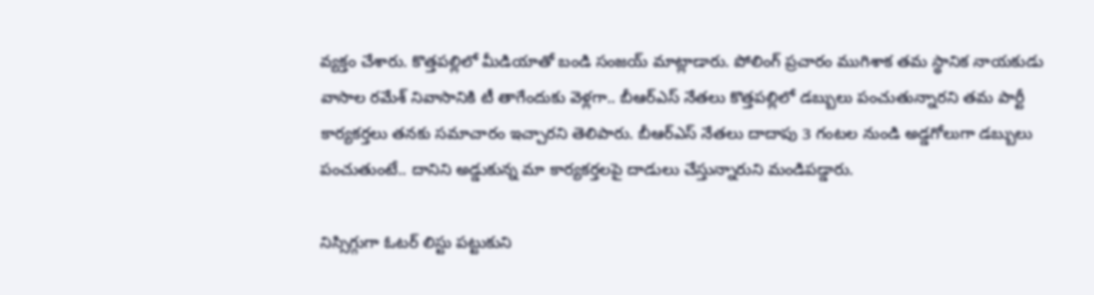వ్యక్తం చేశారు. కొత్తపల్లిలో మీడియాతో బండి సంజయ్ మాట్లాడారు. పోలింగ్ ప్రచారం ముగిశాక తమ స్థానిక నాయకుడు వాసాల రమేశ్ నివాసానికి టీ తాగేందుకు వెళ్లగా.. బీఆర్ఎస్ నేతలు కొత్తపల్లిలో డబ్బులు పంచుతున్నారని తమ పార్టీ కార్యకర్తలు తనకు సమాచారం ఇచ్చారని తెలిపారు. బీఆర్ఎస్ నేతలు దాదాపు 3 గంటల నుండి అడ్డగోలుగా డబ్బులు పంచుతుంటే.. దానిని అడ్డుకున్న మా కార్యకర్తలపై దాడులు చేస్తున్నారుని మండిపడ్డారు.

నిస్సిగ్గుగా ఓటర్ లిస్టు పట్టుకుని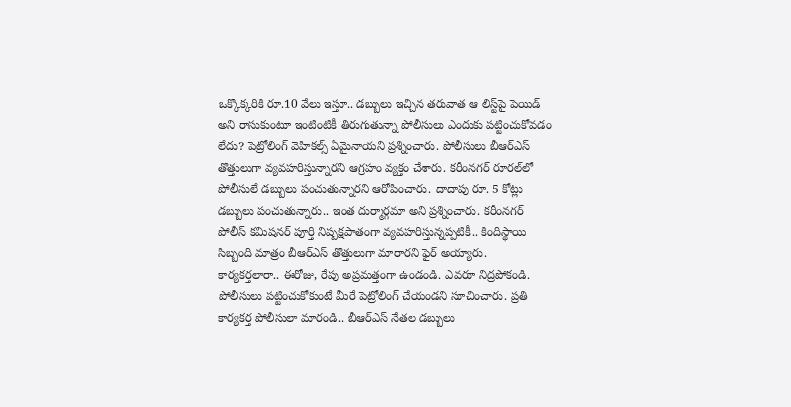ఒక్కొక్కరికి రూ.10 వేలు ఇస్తూ.. డబ్బులు ఇచ్చిన తరువాత ఆ లిస్ట్‌పై పెయిడ్ అని రాసుకుంటూ ఇంటింటికీ తిరుగుతున్నా పోలీసులు ఎందుకు పట్టించుకోవడం లేదు? పెట్రోలింగ్ వెహికల్స్ ఏమైనాయని ప్రశ్నించారు. పోలీసులు బీఆర్ఎస్ తొత్తులుగా వ్యవహరిస్తున్నారని ఆగ్రహం వ్యక్తం చేశారు. కరీంనగర్ రూరల్‌లో పోలీసులే డబ్బులు పంచుతున్నారని ఆరోపించారు. దాదాపు రూ. 5 కోట్లు డబ్బులు పంచుతున్నారు.. ఇంత దుర్మార్గమా అని ప్రశ్నించారు. కరీంనగర్ పోలీస్ కమిషనర్ పూర్తి నిష్పక్షపాతంగా వ్యవహరిస్తున్నప్పటికీ.. కిందిస్థాయి సిబ్బంది మాత్రం బీఆర్ఎస్ తొత్తులుగా మారారని ఫైర్ అయ్యారు. కార్యకర్తలారా.. ఈరోజు, రేపు అప్రమత్తంగా ఉండండి. ఎవరూ నిద్రపోకండి. పోలీసులు పట్టించుకోకుంటే మీరే పెట్రోలింగ్ చేయండని సూచించారు. ప్రతి కార్యకర్త పోలీసులా మారండి.. బీఆర్ఎస్ నేతల డబ్బులు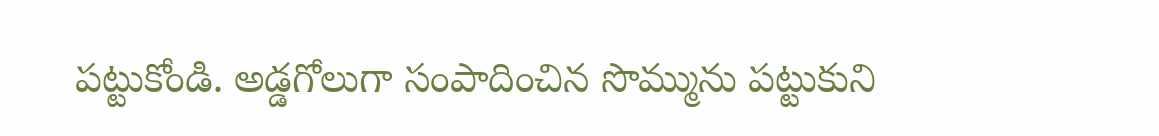పట్టుకోండి. అడ్డగోలుగా సంపాదించిన సొమ్మును పట్టుకుని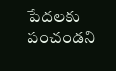పేదలకు పంచండని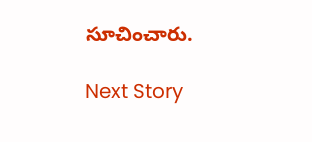సూచించారు.

Next Story